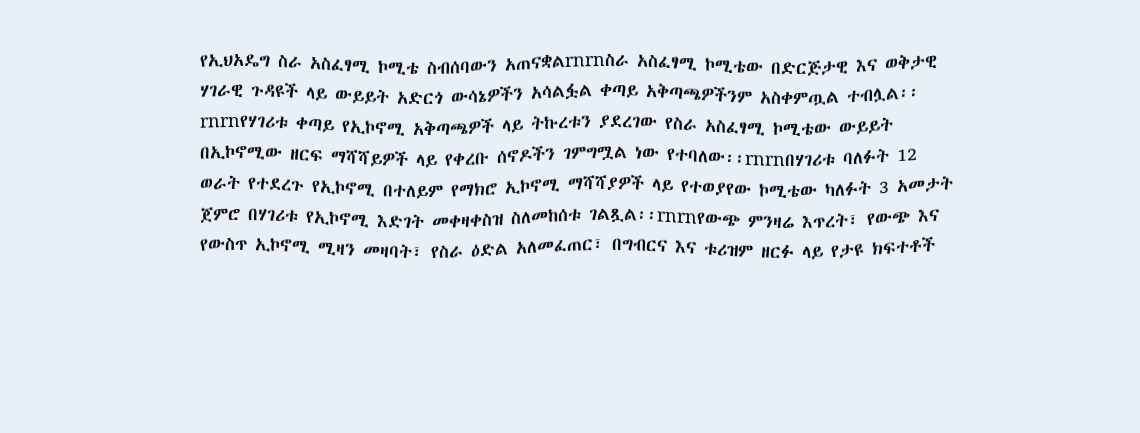የኢህአዴግ ስራ አስፈፃሚ ኮሚቴ ስብሰባውን አጠናቋልrnrnስራ አስፈፃሚ ኮሚቴው በድርጅታዊ እና ወቅታዊ ሃገራዊ ጉዳዩች ላይ ውይይት አድርጎ ውሳኔዎችን አሳልፏል ቀጣይ አቅጣጫዎችንም አስቀምጧል ተብሏል፡፡rnrnየሃገሪቱ ቀጣይ የኢኮኖሚ አቅጣጫዎች ላይ ትኩረቱን ያደረገው የስራ አስፈፃሚ ኮሚቴው ውይይት በኢኮኖሚው ዘርፍ ማሻሻይዎች ላይ የቀረቡ ሰኖዶችን ገምግሟል ነው የተባለው፡፡rnrnበሃገሪቱ ባለፉት 12 ወራት የተደረጉ የኢኮኖሚ በተለይም የማክሮ ኢኮኖሚ ማሻሻያዎች ላይ የተወያየው ኮሚቴው ካለፉት 3 አመታት ጀምሮ በሃገሪቱ የኢኮኖሚ እድገት መቀዛቀስዝ ስለመከሰቱ ገልጿል፡፡rnrnየውጭ ምንዛሬ እጥረት፣ የውጭ እና የውስጥ ኢኮኖሚ ሚዛን መዛባት፣ የስራ ዕድል አለመፈጠር፣ በግብርና እና ቱሪዝም ዘርፉ ላይ የታዩ ክፍተቶች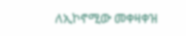ለኢኮኖሚው መቀዛቀዝ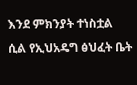እንደ ምክንያት ተነስቷል ሲል የኢህአዴግ ፅህፈት ቤት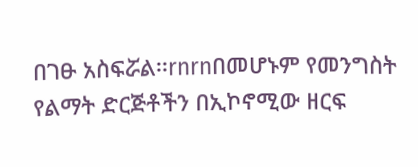በገፁ አስፍሯል፡፡rnrnበመሆኑም የመንግስት የልማት ድርጅቶችን በኢኮኖሚው ዘርፍ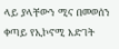ላይ ያላቸውን ሚና በመወሰን ቀጣይ የኢኮኖሚ እድገት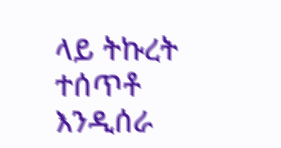ላይ ትኩረት ተሰጥቶ እንዲሰራ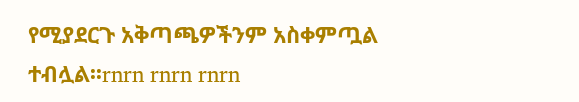የሚያደርጉ አቅጣጫዎችንም አስቀምጧል ተብሏል፡፡rnrn rnrn rnrn